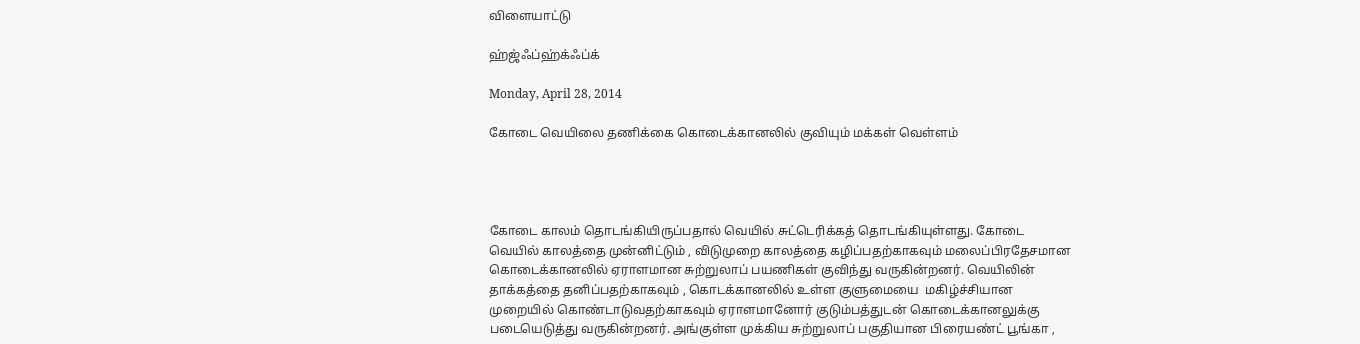விளையாட்டு

ஹ்ஜ்ஃப்ஹ்க்ஃப்க்

Monday, April 28, 2014

கோடை வெயிலை தணிக்கை கொடைக்கானலில் குவியும் மக்கள் வெள்ளம்




கோடை காலம் தொடங்கியிருப்பதால் வெயில் சுட்டெரிக்கத் தொடங்கியுள்ளது. கோடை வெயில் காலத்தை முன்னிட்டும் , விடுமுறை காலத்தை கழிப்பதற்காகவும் மலைப்பிரதேசமான கொடைக்கானலில் ஏராளமான சுற்றுலாப் பயணிகள் குவிந்து வருகின்றனர். வெயிலின் தாக்கத்தை தனிப்பதற்காகவும் , கொடக்கானலில் உள்ள குளுமையை  மகிழ்ச்சியான முறையில் கொண்டாடுவதற்காகவும் ஏராளமானோர் குடும்பத்துடன் கொடைக்கானலுக்கு படையெடுத்து வருகின்றனர். அங்குள்ள முக்கிய சுற்றுலாப் பகுதியான பிரையண்ட் பூங்கா ,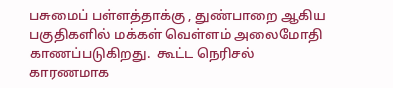பசுமைப் பள்ளத்தாக்கு , துண்பாறை ஆகிய பகுதிகளில் மக்கள் வெள்ளம் அலைமோதி காணப்படுகிறது.  கூட்ட நெரிசல் காரணமாக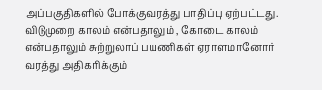அப்பகுதிகளில் போக்குவரத்து பாதிப்பு ஏற்பட்டது. விடுமுறை காலம் என்பதாலும் , கோடை காலம் என்பதாலும் சுற்றுலாப் பயணிகள் ஏராளமானோர் வரத்து அதிகரிக்கும்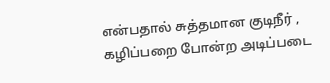என்பதால் சுத்தமான குடிநீர் , கழிப்பறை போன்ற அடிப்படை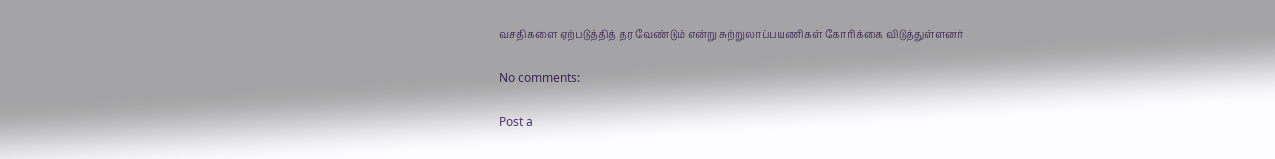வசதிகளை ஏற்படுத்தித் தர வேண்டும் என்று சுற்றுலாப்பயணிகள் கோரிக்கை விடுத்துள்ளனர்

No comments:

Post a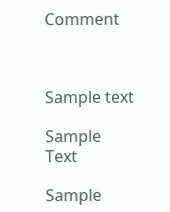Comment



Sample text

Sample Text

Sample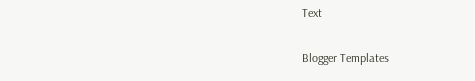Text


Blogger Templates